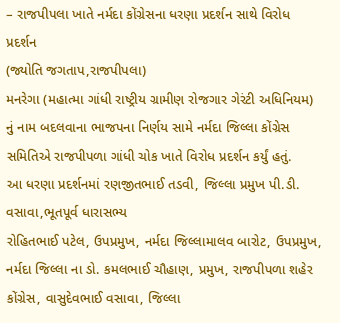– રાજપીપલા ખાતે નર્મદા કોંગ્રેસના ધરણા પ્રદર્શન સાથે વિરોધ પ્રદર્શન
(જ્યોતિ જગતાપ,રાજપીપલા)
મનરેગા (મહાત્મા ગાંધી રાષ્ટ્રીય ગ્રામીણ રોજગાર ગેરંટી અધિનિયમ) નું નામ બદલવાના ભાજપના નિર્ણય સામે નર્મદા જિલ્લા કોંગ્રેસ સમિતિએ રાજપીપળા ગાંધી ચોક ખાતે વિરોધ પ્રદર્શન કર્યું હતું.
આ ધરણા પ્રદર્શનમાં રણજીતભાઈ તડવી, જિલ્લા પ્રમુખ પી.ડી. વસાવા,ભૂતપૂર્વ ધારાસભ્ય
રોહિતભાઈ પટેલ, ઉપપ્રમુખ, નર્મદા જિલ્લામાલવ બારોટ, ઉપપ્રમુખ, નર્મદા જિલ્લા ના ડો. કમલભાઈ ચૌહાણ, પ્રમુખ, રાજપીપળા શહેર કોંગ્રેસ, વાસુદેવભાઈ વસાવા, જિલ્લા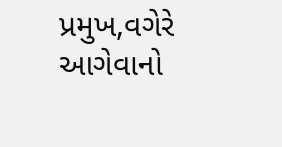પ્રમુખ,વગેરે આગેવાનો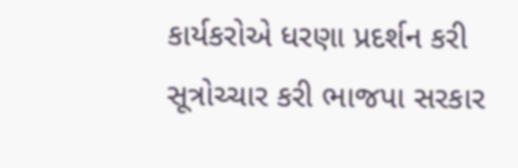કાર્યકરોએ ધરણા પ્રદર્શન કરી સૂત્રોચ્ચાર કરી ભાજપા સરકાર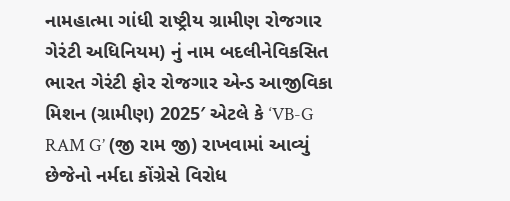નામહાત્મા ગાંધી રાષ્ટ્રીય ગ્રામીણ રોજગાર ગેરંટી અધિનિયમ) નું નામ બદલીનેવિકસિત ભારત ગેરંટી ફોર રોજગાર એન્ડ આજીવિકા મિશન (ગ્રામીણ) 2025′ એટલે કે ‘VB-G RAM G’ (જી રામ જી) રાખવામાં આવ્યું છેજેનો નર્મદા કોંગ્રેસે વિરોધ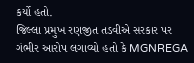કર્યો હતો.
જિલ્લા પ્રમુખ રણજીત તડવીએ સરકાર પર ગંભીર આરોપ લગાવ્યો હતો કે MGNREGA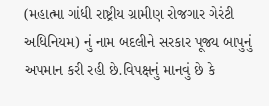(મહાત્મા ગાંધી રાષ્ટ્રીય ગ્રામીણ રોજગાર ગેરંટી અધિનિયમ) નું નામ બદલીને સરકાર પૂજ્ય બાપુનું અપમાન કરી રહી છે.વિપક્ષનું માનવું છે કે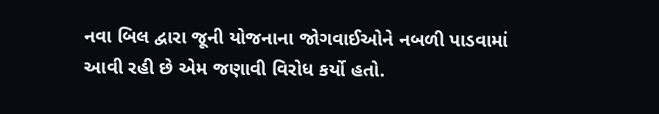નવા બિલ દ્વારા જૂની યોજનાના જોગવાઈઓને નબળી પાડવામાં આવી રહી છે એમ જણાવી વિરોધ કર્યો હતો.